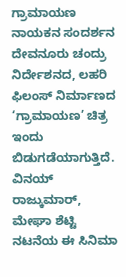ಗ್ರಾಮಾಯಣ ನಾಯಕನ ಸಂದರ್ಶನ
ದೇವನೂರು ಚಂದ್ರು ನಿರ್ದೇಶನದ, ಲಹರಿ ಫಿಲಂಸ್ ನಿರ್ಮಾಣದ ‘ಗ್ರಾಮಾಯಣ’ ಚಿತ್ರ ಇಂದು ಬಿಡುಗಡೆಯಾಗುತ್ತಿದೆ. ವಿನಯ್ ರಾಜ್ಕುಮಾರ್, ಮೇಘಾ ಶೆಟ್ಟಿ ನಟನೆಯ ಈ ಸಿನಿಮಾ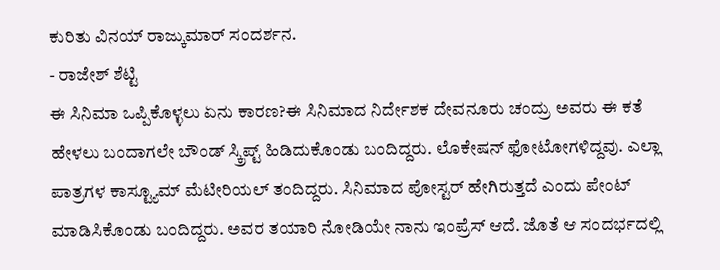ಕುರಿತು ವಿನಯ್ ರಾಜ್ಕುಮಾರ್ ಸಂದರ್ಶನ.
- ರಾಜೇಶ್ ಶೆಟ್ಟಿ
ಈ ಸಿನಿಮಾ ಒಪ್ಪಿಕೊಳ್ಳಲು ಏನು ಕಾರಣ?ಈ ಸಿನಿಮಾದ ನಿರ್ದೇಶಕ ದೇವನೂರು ಚಂದ್ರು ಅವರು ಈ ಕತೆ ಹೇಳಲು ಬಂದಾಗಲೇ ಬೌಂಡ್ ಸ್ಕ್ರಿಪ್ಟ್ ಹಿಡಿದುಕೊಂಡು ಬಂದಿದ್ದರು. ಲೊಕೇಷನ್ ಫೋಟೋಗಳಿದ್ದವು. ಎಲ್ಲಾ ಪಾತ್ರಗಳ ಕಾಸ್ಟ್ಯೂಮ್ ಮೆಟೀರಿಯಲ್ ತಂದಿದ್ದರು. ಸಿನಿಮಾದ ಪೋಸ್ಟರ್ ಹೇಗಿರುತ್ತದೆ ಎಂದು ಪೇಂಟ್ ಮಾಡಿಸಿಕೊಂಡು ಬಂದಿದ್ದರು. ಅವರ ತಯಾರಿ ನೋಡಿಯೇ ನಾನು ಇಂಪ್ರೆಸ್ ಆದೆ. ಜೊತೆ ಆ ಸಂದರ್ಭದಲ್ಲಿ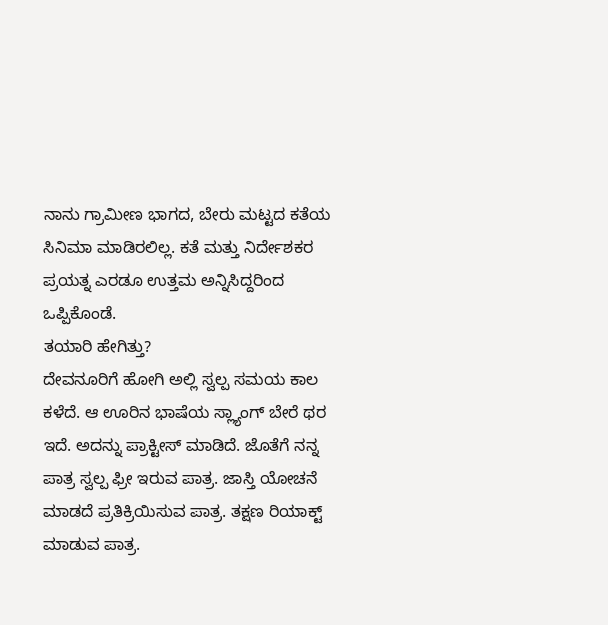ನಾನು ಗ್ರಾಮೀಣ ಭಾಗದ, ಬೇರು ಮಟ್ಟದ ಕತೆಯ ಸಿನಿಮಾ ಮಾಡಿರಲಿಲ್ಲ. ಕತೆ ಮತ್ತು ನಿರ್ದೇಶಕರ ಪ್ರಯತ್ನ ಎರಡೂ ಉತ್ತಮ ಅನ್ನಿಸಿದ್ದರಿಂದ ಒಪ್ಪಿಕೊಂಡೆ.
ತಯಾರಿ ಹೇಗಿತ್ತು?
ದೇವನೂರಿಗೆ ಹೋಗಿ ಅಲ್ಲಿ ಸ್ವಲ್ಪ ಸಮಯ ಕಾಲ ಕಳೆದೆ. ಆ ಊರಿನ ಭಾಷೆಯ ಸ್ಲ್ಯಾಂಗ್ ಬೇರೆ ಥರ ಇದೆ. ಅದನ್ನು ಪ್ರಾಕ್ಟೀಸ್ ಮಾಡಿದೆ. ಜೊತೆಗೆ ನನ್ನ ಪಾತ್ರ ಸ್ವಲ್ಪ ಫ್ರೀ ಇರುವ ಪಾತ್ರ. ಜಾಸ್ತಿ ಯೋಚನೆ ಮಾಡದೆ ಪ್ರತಿಕ್ರಿಯಿಸುವ ಪಾತ್ರ. ತಕ್ಷಣ ರಿಯಾಕ್ಟ್ ಮಾಡುವ ಪಾತ್ರ.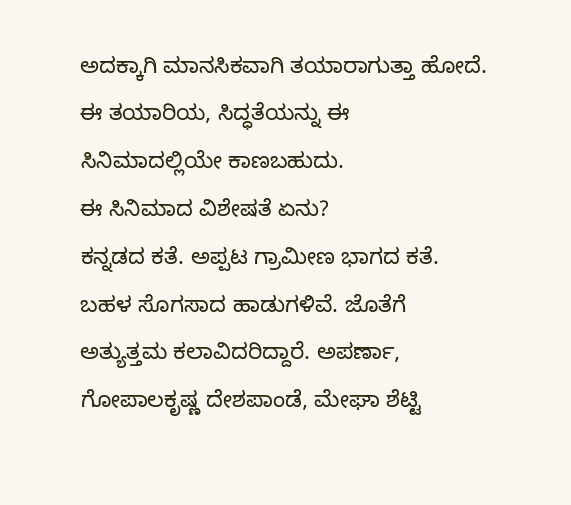ಅದಕ್ಕಾಗಿ ಮಾನಸಿಕವಾಗಿ ತಯಾರಾಗುತ್ತಾ ಹೋದೆ. ಈ ತಯಾರಿಯ, ಸಿದ್ಧತೆಯನ್ನು ಈ ಸಿನಿಮಾದಲ್ಲಿಯೇ ಕಾಣಬಹುದು.
ಈ ಸಿನಿಮಾದ ವಿಶೇಷತೆ ಏನು?
ಕನ್ನಡದ ಕತೆ. ಅಪ್ಪಟ ಗ್ರಾಮೀಣ ಭಾಗದ ಕತೆ. ಬಹಳ ಸೊಗಸಾದ ಹಾಡುಗಳಿವೆ. ಜೊತೆಗೆ ಅತ್ಯುತ್ತಮ ಕಲಾವಿದರಿದ್ದಾರೆ. ಅಪರ್ಣಾ, ಗೋಪಾಲಕೃಷ್ಣ ದೇಶಪಾಂಡೆ, ಮೇಘಾ ಶೆಟ್ಟಿ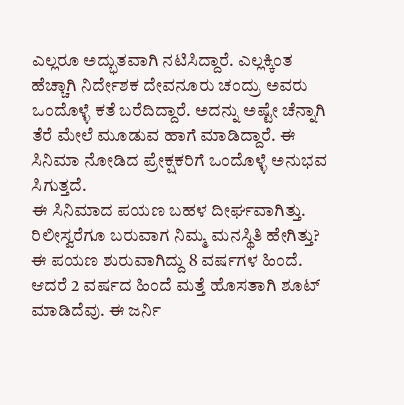ಎಲ್ಲರೂ ಅದ್ಭುತವಾಗಿ ನಟಿಸಿದ್ದಾರೆ. ಎಲ್ಲಕ್ಕಿಂತ ಹೆಚ್ಚಾಗಿ ನಿರ್ದೇಶಕ ದೇವನೂರು ಚಂದ್ರು ಅವರು ಒಂದೊಳ್ಳೆ ಕತೆ ಬರೆದಿದ್ದಾರೆ. ಅದನ್ನು ಅಷ್ಟೇ ಚೆನ್ನಾಗಿ ತೆರೆ ಮೇಲೆ ಮೂಡುವ ಹಾಗೆ ಮಾಡಿದ್ದಾರೆ. ಈ ಸಿನಿಮಾ ನೋಡಿದ ಪ್ರೇಕ್ಷಕರಿಗೆ ಒಂದೊಳ್ಳೆ ಅನುಭವ ಸಿಗುತ್ತದೆ.
ಈ ಸಿನಿಮಾದ ಪಯಣ ಬಹಳ ದೀರ್ಘವಾಗಿತ್ತು. ರಿಲೀಸ್ವರೆಗೂ ಬರುವಾಗ ನಿಮ್ಮ ಮನಸ್ಥಿತಿ ಹೇಗಿತ್ತು?
ಈ ಪಯಣ ಶುರುವಾಗಿದ್ದು 8 ವರ್ಷಗಳ ಹಿಂದೆ. ಆದರೆ 2 ವರ್ಷದ ಹಿಂದೆ ಮತ್ತೆ ಹೊಸತಾಗಿ ಶೂಟ್ ಮಾಡಿದೆವು. ಈ ಜರ್ನಿ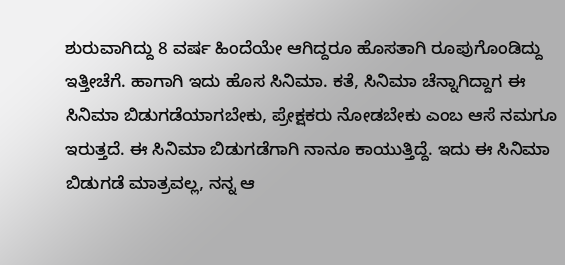ಶುರುವಾಗಿದ್ದು 8 ವರ್ಷ ಹಿಂದೆಯೇ ಆಗಿದ್ದರೂ ಹೊಸತಾಗಿ ರೂಪುಗೊಂಡಿದ್ದು ಇತ್ತೀಚೆಗೆ. ಹಾಗಾಗಿ ಇದು ಹೊಸ ಸಿನಿಮಾ. ಕತೆ, ಸಿನಿಮಾ ಚೆನ್ನಾಗಿದ್ದಾಗ ಈ ಸಿನಿಮಾ ಬಿಡುಗಡೆಯಾಗಬೇಕು, ಪ್ರೇಕ್ಷಕರು ನೋಡಬೇಕು ಎಂಬ ಆಸೆ ನಮಗೂ ಇರುತ್ತದೆ. ಈ ಸಿನಿಮಾ ಬಿಡುಗಡೆಗಾಗಿ ನಾನೂ ಕಾಯುತ್ತಿದ್ದೆ. ಇದು ಈ ಸಿನಿಮಾ ಬಿಡುಗಡೆ ಮಾತ್ರವಲ್ಲ, ನನ್ನ ಆ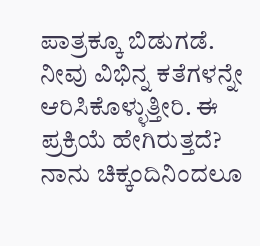ಪಾತ್ರಕ್ಕೂ ಬಿಡುಗಡೆ.
ನೀವು ವಿಭಿನ್ನ ಕತೆಗಳನ್ನೇ ಆರಿಸಿಕೊಳ್ಳುತ್ತೀರಿ. ಈ ಪ್ರಕ್ರಿಯೆ ಹೇಗಿರುತ್ತದೆ?
ನಾನು ಚಿಕ್ಕಂದಿನಿಂದಲೂ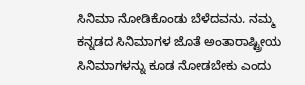ಸಿನಿಮಾ ನೋಡಿಕೊಂಡು ಬೆಳೆದವನು. ನಮ್ಮ ಕನ್ನಡದ ಸಿನಿಮಾಗಳ ಜೊತೆ ಅಂತಾರಾಷ್ಟ್ರೀಯ ಸಿನಿಮಾಗಳನ್ನು ಕೂಡ ನೋಡಬೇಕು ಎಂದು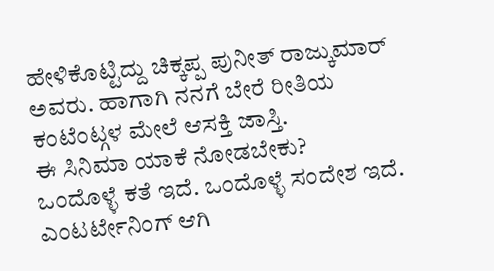ಹೇಳಿಕೊಟ್ಟಿದ್ದು ಚಿಕ್ಕಪ್ಪ ಪುನೀತ್ ರಾಜ್ಕುಮಾರ್ ಅವರು. ಹಾಗಾಗಿ ನನಗೆ ಬೇರೆ ರೀತಿಯ ಕಂಟೆಂಟ್ಗಳ ಮೇಲೆ ಆಸಕ್ತಿ ಜಾಸ್ತಿ.
ಈ ಸಿನಿಮಾ ಯಾಕೆ ನೋಡಬೇಕು?
ಒಂದೊಳ್ಳೆ ಕತೆ ಇದೆ. ಒಂದೊಳ್ಳೆ ಸಂದೇಶ ಇದೆ. ಎಂಟರ್ಟೇನಿಂಗ್ ಆಗಿ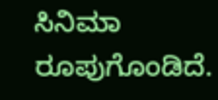ಸಿನಿಮಾ ರೂಪುಗೊಂಡಿದೆ.